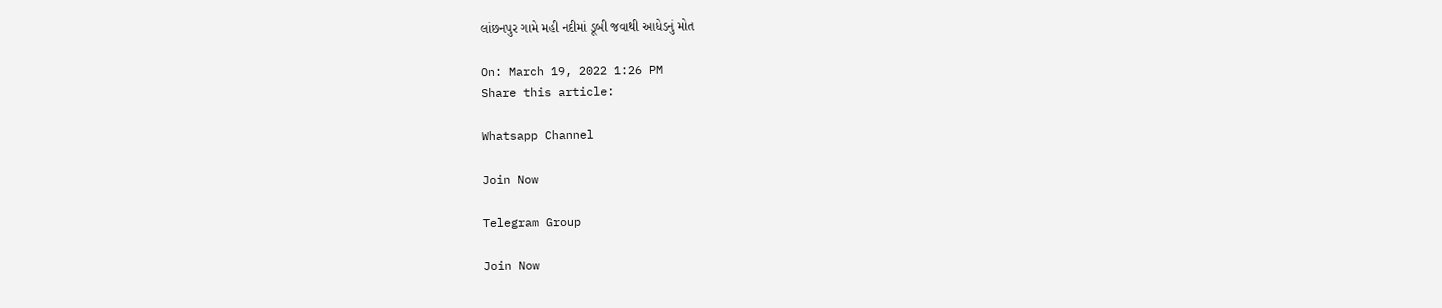લાંછનપુર ગામે મહી નદીમાં ડૂબી જવાથી આધેડનું મોત

On: March 19, 2022 1:26 PM
Share this article:

Whatsapp Channel

Join Now

Telegram Group

Join Now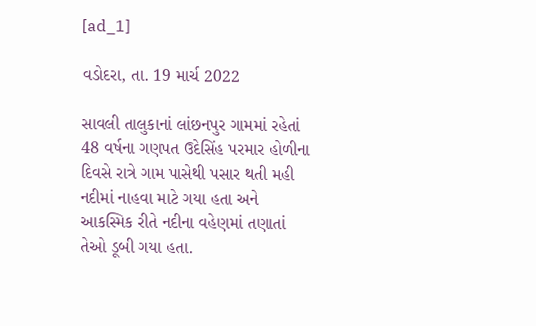[ad_1]

વડોદરા, તા. 19 માર્ચ 2022

સાવલી તાલુકાનાં લાંછનપુર ગામમાં રહેતાં 48 વર્ષના ગણપત ઉદેસિંહ પરમાર હોળીના દિવસે રાત્રે ગામ પાસેથી પસાર થતી મહી નદીમાં નાહવા માટે ગયા હતા અને આકસ્મિક રીતે નદીના વહેણમાં તણાતાં તેઓ ડૂબી ગયા હતા.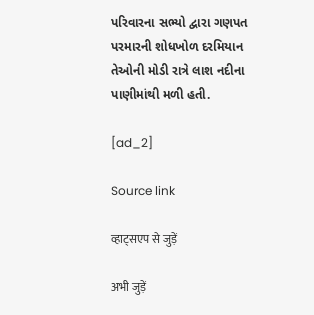પરિવારના સભ્યો દ્વારા ગણપત પરમારની શોધખોળ દરમિયાન તેઓની મોડી રાત્રે લાશ નદીના પાણીમાંથી મળી હતી.

[ad_2]

Source link

व्हाट्सएप से जुड़ें

अभी जुड़ें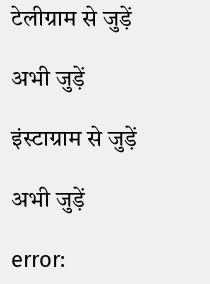टेलीग्राम से जुड़ें

अभी जुड़ें

इंस्टाग्राम से जुड़ें

अभी जुड़ें

error: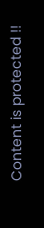Content is protected !!